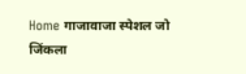Home गाजावाजा स्पेशल जो जिंकला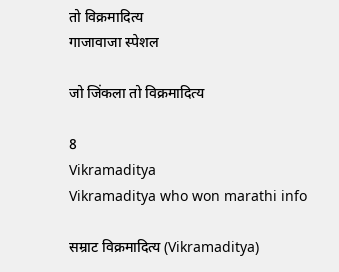तो विक्रमादित्य
गाजावाजा स्पेशल

जो जिंकला तो विक्रमादित्य

8
Vikramaditya
Vikramaditya who won marathi info

सम्राट विक्रमादित्य (Vikramaditya)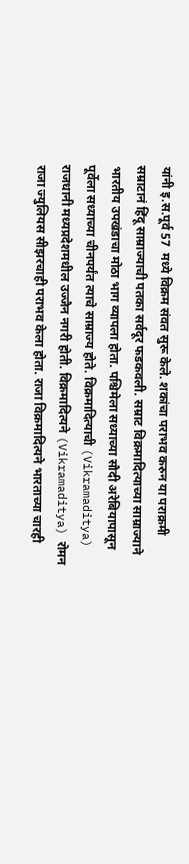यांनी इ.स.पूर्व 57  मध्ये विक्रम संवत सुरू केले. शकांचा पराभव करुन या पराक्रमी सम्राटानं हिंदू साम्राज्याची पतका सर्वदूर फडकवली. सम्राट विक्रमादित्याच्या साम्राज्याने भारतीय उपखंडाचा मोठा भाग व्यापला होता. पश्चिमेला सध्याच्या सौदी अरेबियापासून पूर्वेला सध्याच्या चीनपर्यंत त्याचे साम्राज्य होते. विक्रमादित्याची (Vikramaditya) राजधानी मध्यप्रदेशमधील उज्जैन नगरी होती. विक्रमादित्यने (Vikramaditya) रोमन राजा ज्युलियस सीझरचाही पराभव केला होता. राजा विक्रमादित्यने भारताच्या चारही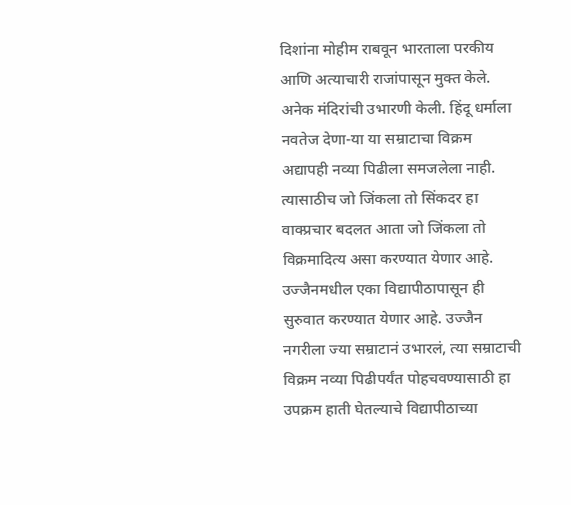दिशांना मोहीम राबवून भारताला परकीय आणि अत्याचारी राजांपासून मुक्त केले. अनेक मंदिरांची उभारणी केली. हिंदू धर्माला नवतेज देणा-या या सम्राटाचा विक्रम अद्यापही नव्या पिढीला समजलेला नाही. त्यासाठीच जो जिंकला तो सिंकदर हा वाक्प्रचार बदलत आता जो जिंकला तो विक्रमादित्य असा करण्यात येणार आहे. उज्जैनमधील एका विद्यापीठापासून ही सुरुवात करण्यात येणार आहे. उज्जैन नगरीला ज्या सम्राटानं उभारलं, त्या सम्राटाची विक्रम नव्या पिढीपर्यंत पोहचवण्यासाठी हा उपक्रम हाती घेतल्याचे विद्यापीठाच्या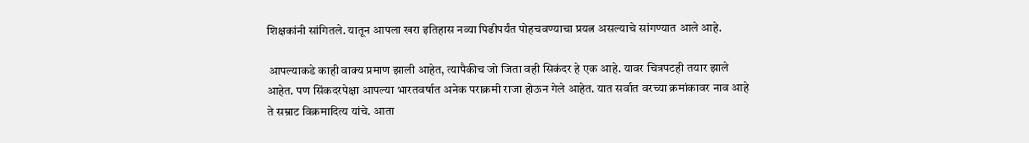शिक्षकांनी सांगितले. यातून आपला खरा इतिहास नव्या पिढीपर्यंत पोहचवण्याचा प्रयत्न असल्याचे सांगण्यात आले आहे.

 आपल्याकडे काही वाक्य प्रमाण झाली आहेत, त्यापैकीच जो जिता वही सिकंदर हे एक आहे. यावर चित्रपटही तयार झाले आहेत. पण सिंकदरपेक्षा आपल्या भारतवर्षात अनेक पराक्रमी राजा होऊन गेले आहेत. यात सर्वात वरच्या क्रमांकावर नाव आहे ते सम्राट विक्रमादित्य यांचे. आता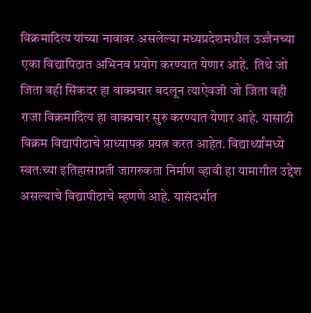विक्रमादित्य यांच्या नावावर असलेल्या मध्यप्रदेशमधील उज्जैनच्या एका विद्यापिठात अभिनव प्रयोग करण्यात येणार आहे.  तिथे जो जिता वही सिंकदर हा वाक्प्रचार बदलून त्याऐवजी जो जिता वही राजा विक्रमादित्य हा वाक्प्रचार सुरु करण्यात येणार आहे. यासाठी विक्रम विद्यापीठाचे प्राध्यापक प्रयत्न करत आहेत. विद्यार्थ्यांमध्ये स्वतःच्या इतिहासाप्रती जागरुकता निर्माण व्हावी हा यामागील उद्देश असल्याचे विद्यापीठाचे म्हणणे आहे. यासंदर्भात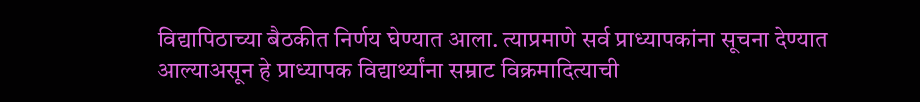विद्यापिठाच्या बैठकीत निर्णय घेण्यात आला. त्याप्रमाणे सर्व प्राध्यापकांना सूचना देण्यात आल्याअसून हे प्राध्यापक विद्यार्थ्यांना सम्राट विक्रमादित्याची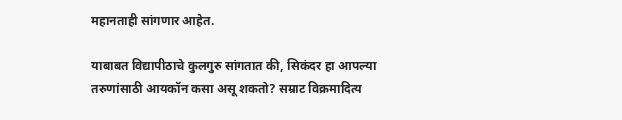महानताही सांगणार आहेत.

याबाबत विद्यापीठाचे कुलगुरु सांगतात की, सिकंदर हा आपल्या तरुणांसाठी आयकॉन कसा असू शकतो? सम्राट विक्रमादित्य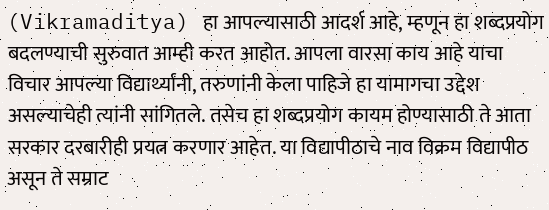(Vikramaditya) हा आपल्यासाठी आदर्श आहे, म्हणून हा शब्दप्रयोग बदलण्याची सुरुवात आम्ही करत आहोत. आपला वारसा काय आहे याचा विचार आपल्या विद्यार्थ्यांनी, तरुणांनी केला पाहिजे हा यामागचा उद्देश असल्याचेही त्यांनी सांगितले. तसेच हा शब्दप्रयोग कायम होण्यासाठी ते आता सरकार दरबारीही प्रयत्न करणार आहेत. या विद्यापीठाचे नाव विक्रम विद्यापीठ असून ते सम्राट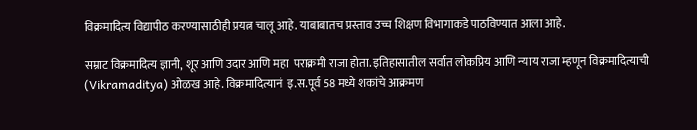विक्रमादित्य विद्यापीठ करण्यासाठीही प्रयत्न चालू आहे. याबाबातच प्रस्ताव उच्च शिक्षण विभागाकडे पाठविण्यात आला आहे.

सम्राट विक्रमादित्य ज्ञानी, शूर आणि उदार आणि महा  पराक्रमी राजा होता. इतिहासातील सर्वात लोकप्रिय आणि न्याय राजा म्हणून विक्रमादित्याची (Vikramaditya) ओळख आहे. विक्रमादित्यानं  इ.स.पूर्व 58 मध्ये शकांचे आक्रमण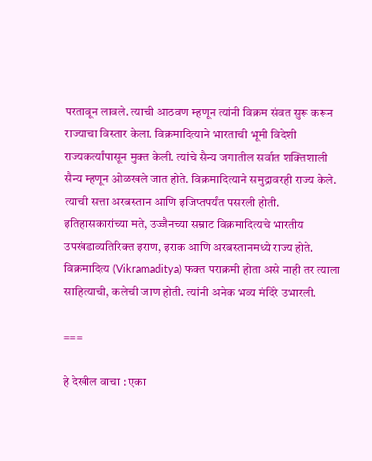परतावून लावले. त्याची आठवण म्हणून त्यांनी विक्रम संवत सुरू करून राज्याचा विस्तार केला. विक्रमादित्याने भारताची भूमी विदेशी राज्यकर्त्यांपासून मुक्त केली. त्यांचे सैन्य जगातील सर्वात शक्तिशाली सैन्य म्हणून ओळखले जात होते. विक्रमादित्याने समुद्रावरही राज्य केले. त्याची सत्ता अरबस्तान आणि इजिप्तपर्यंत पसरली होती. इतिहासकारांच्या मते, उज्जैनच्या सम्राट विक्रमादित्यचे भारतीय उपखंडाव्यतिरिक्त इराण, इराक आणि अरबस्तानमध्ये राज्य होते.  विक्रमादित्य (Vikramaditya) फक्त पराक्रमी होता असे नाही तर त्याला साहित्याची, कलेची जाण होती. त्यांनी अनेक भव्य मंदिरे उभारली.

===

हे देखील वाचा : एका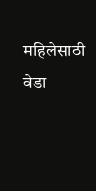महिलेसाठी वेडा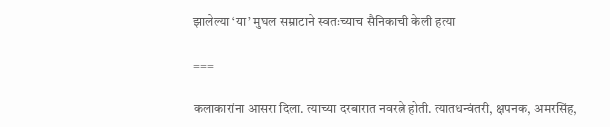झालेल्या ‘या’ मुघल सम्राटाने स्वतःच्याच सैनिकाची केली हत्या

===

कलाकारांना आसरा दिला. त्याच्या दरबारात नवरत्ने होती. त्यातधन्वंतरी, क्षपनक, अमरसिंह,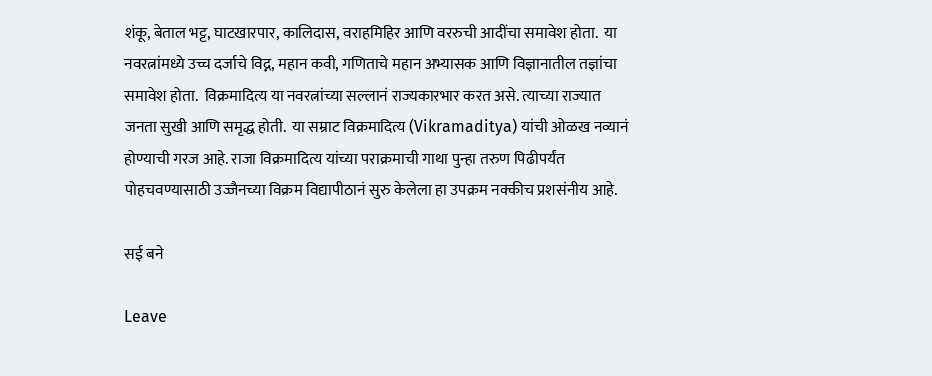शंकू, बेताल भट्ट, घाटखारपार, कालिदास, वराहमिहिर आणि वररुची आदींचा समावेश होता.  या नवरत्नांमध्ये उच्च दर्जाचे विद्न, महान कवी, गणिताचे महान अभ्यासक आणि विज्ञानातील तज्ञांचा समावेश होता.  विक्रमादित्य या नवरत्नांच्या सल्लानं राज्यकारभार करत असे. त्याच्या राज्यात जनता सुखी आणि समृद्ध होती.  या सम्राट विक्रमादित्य (Vikramaditya) यांची ओळख नव्यानं होण्याची गरज आहे. राजा विक्रमादित्य यांच्या पराक्रमाची गाथा पुन्हा तरुण पिढीपर्यंत पोहचवण्यासाठी उज्जैनच्या विक्रम विद्यापीठानं सुरु केलेला हा उपक्रम नक्कीच प्रशसंनीय आहे.

सई बने

Leave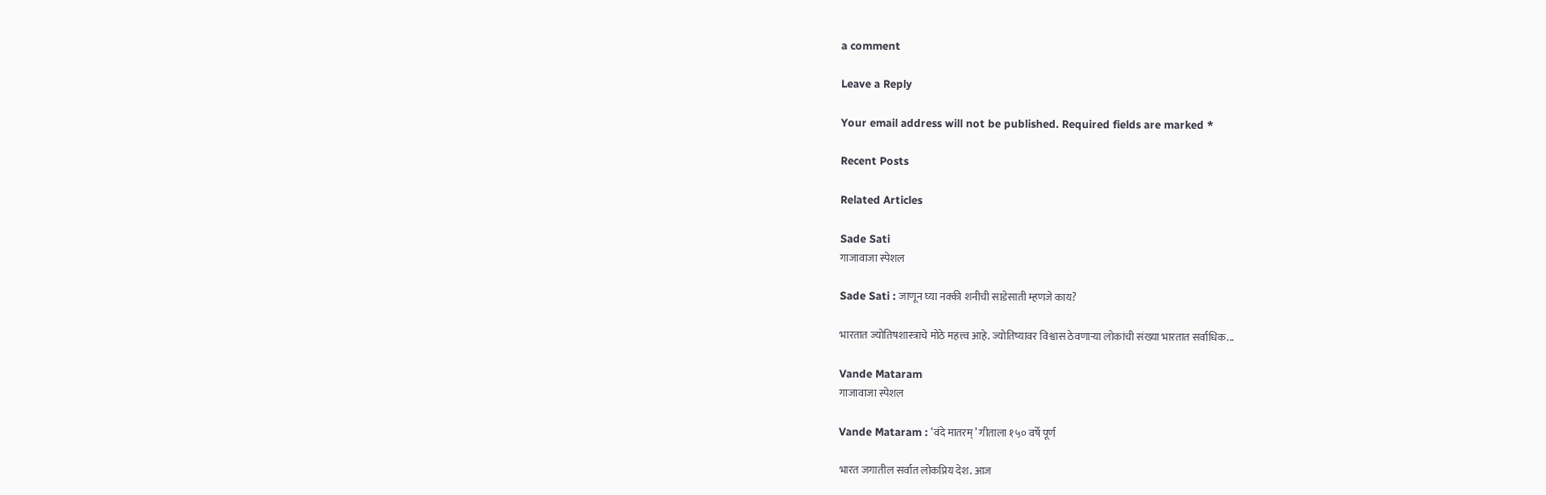a comment

Leave a Reply

Your email address will not be published. Required fields are marked *

Recent Posts

Related Articles

Sade Sati
गाजावाजा स्पेशल

Sade Sati : जाणून घ्या नक्की शनीची साडेसाती म्हणजे काय?

भारतात ज्योतिषशास्त्राचे मोठे महत्त्व आहे. ज्योतिष्यावर विश्वास ठेवणाऱ्या लोकांची संख्या भारतात सर्वाधिक...

Vande Mataram
गाजावाजा स्पेशल

Vande Mataram : ‘वंदे मातरम्’ गीताला १५० वर्षे पूर्ण

भारत जगातील सर्वात लोकप्रिय देश. आज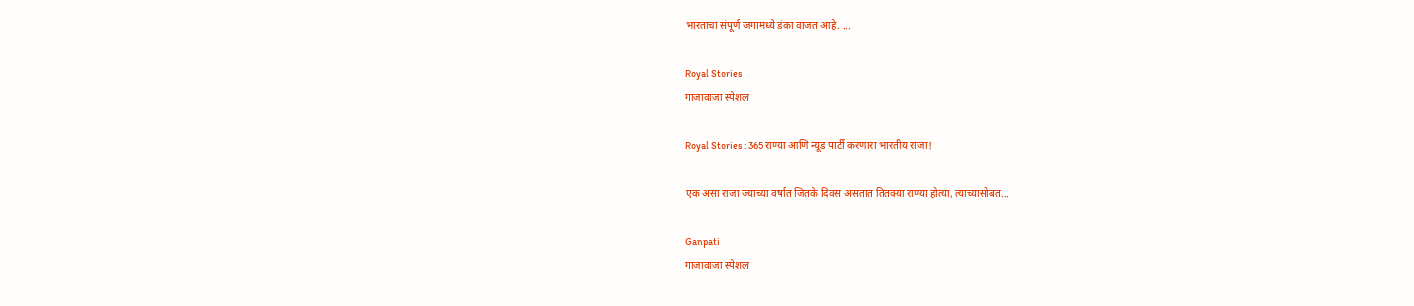भारताचा संपूर्ण जगामध्ये डंका वाजत आहे. ...

Royal Stories
गाजावाजा स्पेशल

Royal Stories : 365 राण्या आणि न्यूड पार्टी करणारा भारतीय राजा!

एक असा राजा ज्याच्या वर्षात जितके दिवस असतात तितक्या राण्या होत्या, त्याच्यासोबत...

Ganpati
गाजावाजा स्पेशल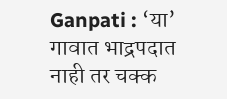Ganpati : ‘या’ गावात भाद्रपदात नाही तर चक्क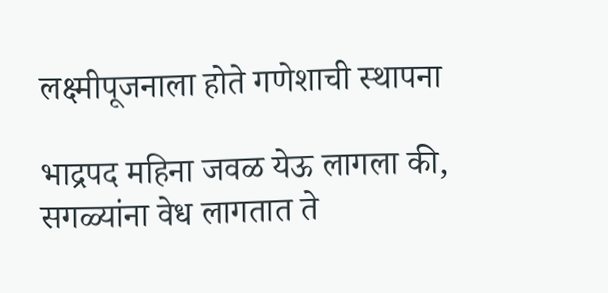लक्ष्मीपूजनाला होते गणेशाची स्थापना

भाद्रपद महिना जवळ येऊ लागला की, सगळ्यांना वेध लागतात ते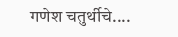गणेश चतुर्थीचे....